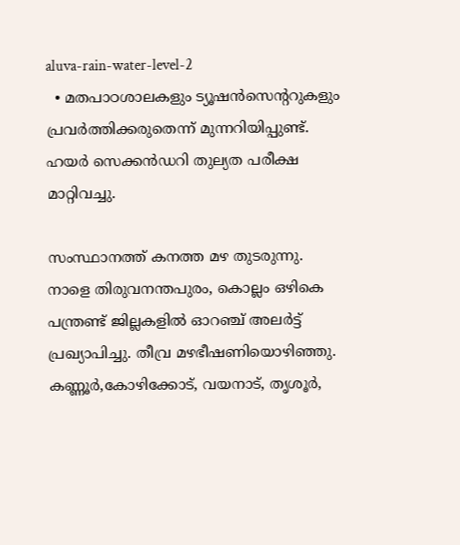aluva-rain-water-level-2
  • മതപാഠശാലകളും ട്യൂഷന്‍സെന്ററുകളും പ്രവര്‍ത്തിക്കരുതെന്ന് മുന്നറിയിപ്പുണ്ട്. ഹയര്‍ സെക്കന്‍ഡറി തുല്യത പരീക്ഷ മാറ്റിവച്ചു.

സംസ്ഥാനത്ത് കനത്ത മഴ തുടരുന്നു. നാളെ തിരുവനന്തപുരം, കൊല്ലം ഒഴികെ പന്ത്രണ്ട് ജില്ലകളില്‍ ഓറഞ്ച് അലര്‍ട്ട് പ്രഖ്യാപിച്ചു. തീവ്ര മഴഭീഷണിയൊഴിഞ്ഞു. കണ്ണൂര്‍,കോഴിക്കോട്, വയനാട്, തൃശൂര്‍,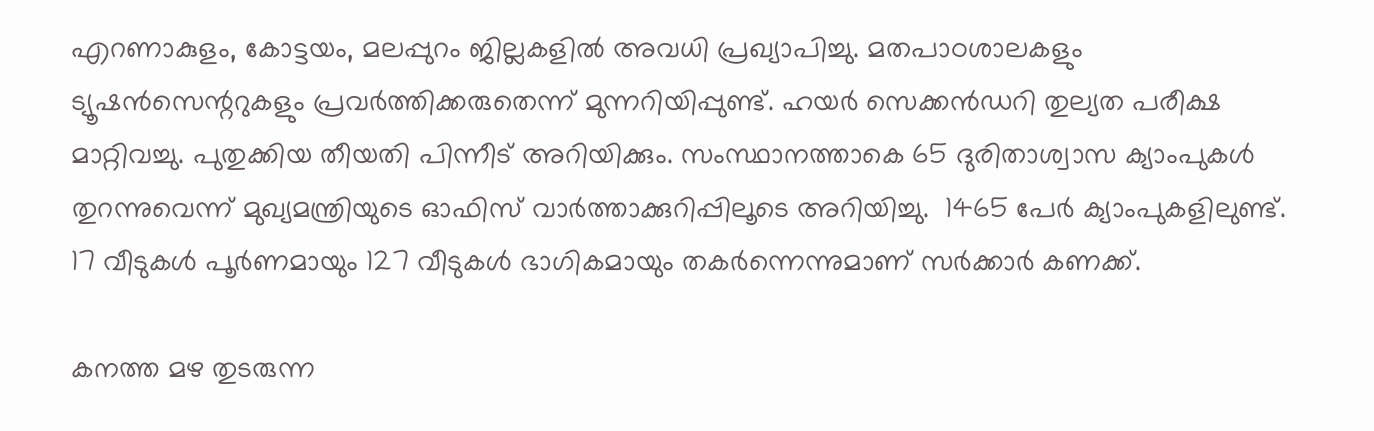എറണാകുളം, കോട്ടയം, മലപ്പുറം ജില്ലകളില്‍ അവധി പ്രഖ്യാപിച്ചു. മതപാഠശാലകളും ട്യൂഷന്‍സെന്ററുകളും പ്രവര്‍ത്തിക്കരുതെന്ന് മുന്നറിയിപ്പുണ്ട്. ഹയര്‍ സെക്കന്‍ഡറി തുല്യത പരീക്ഷ മാറ്റിവച്ചു. പുതുക്കിയ തീയതി പിന്നീട് അറിയിക്കും. സംസ്ഥാനത്താകെ 65 ദുരിതാശ്വാസ ക്യാംപുകള്‍ തുറന്നുവെന്ന് മുഖ്യമന്ത്രിയു‌ടെ ഓഫിസ് വാര്‍ത്താക്കുറിപ്പിലൂടെ അറിയിച്ചു.  1465 പേര്‍ ക്യാംപുകളിലുണ്ട്. 17 വീടുകള്‍ പൂര്‍ണമായും 127 വീടുകള്‍ ഭാഗികമായും തകര്‍ന്നെന്നുമാണ് ‍സര്‍ക്കാര്‍ കണക്ക്.

കനത്ത മഴ തുടരുന്ന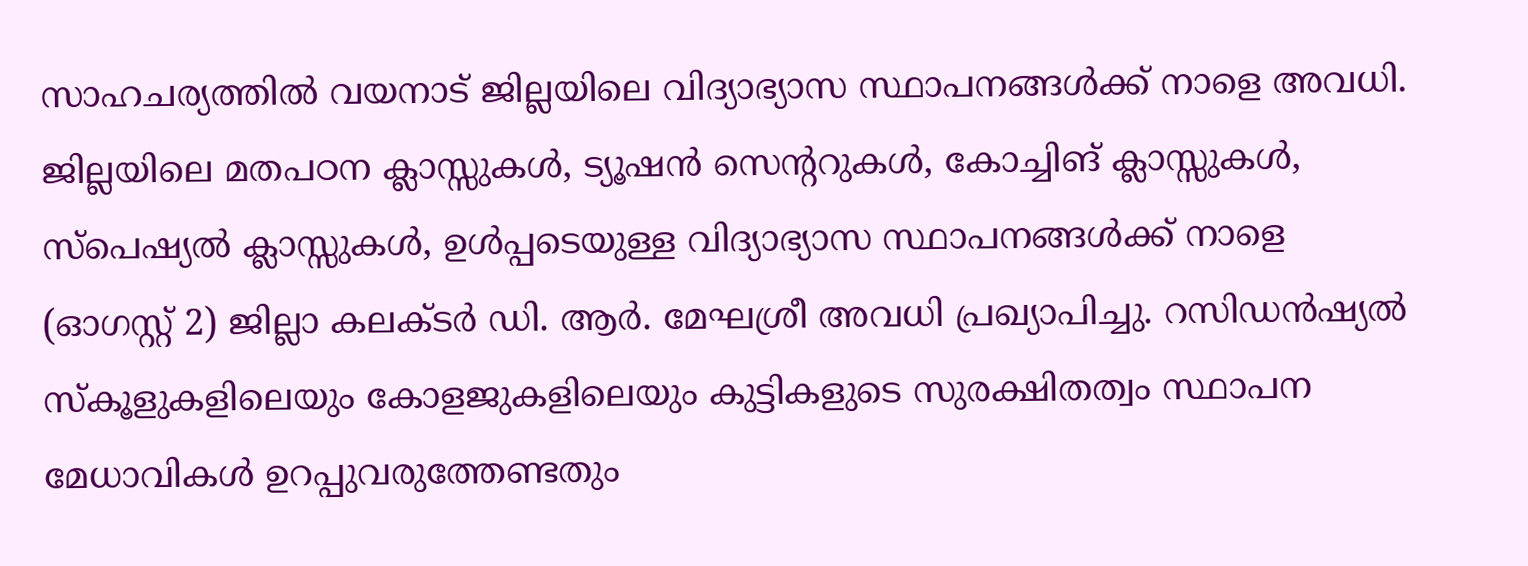സാഹചര്യത്തിൽ വയനാട് ജില്ലയിലെ വിദ്യാഭ്യാസ സ്ഥാപനങ്ങൾക്ക് നാളെ അവധി. ജില്ലയിലെ മതപഠന ക്ലാസ്സുകൾ, ട്യൂഷൻ സെന്ററുകൾ, കോച്ചിങ് ക്ലാസ്സുകൾ, സ്പെഷ്യൽ ക്ലാസ്സുകൾ, ഉൾപ്പടെയുള്ള വിദ്യാഭ്യാസ സ്ഥാപനങ്ങൾക്ക് നാളെ (ഓഗസ്റ്റ് 2) ജില്ലാ കലക്ടർ ഡി. ആർ. മേഘശ്രീ അവധി പ്രഖ്യാപിച്ചു. റസിഡൻഷ്യൽ സ്കൂളുകളിലെയും കോളജുകളിലെയും കുട്ടികളുടെ സുരക്ഷിതത്വം സ്ഥാപന മേധാവികൾ ഉറപ്പുവരുത്തേണ്ടതും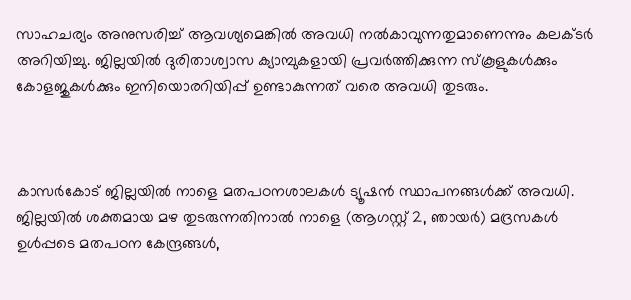സാഹചര്യം അനുസരിച്ച് ആവശ്യമെങ്കിൽ അവധി നൽകാവുന്നതുമാണെന്നും കലക്ടർ അറിയിച്ചു. ജില്ലയിൽ ദുരിതാശ്വാസ ക്യാമ്പുകളായി പ്രവർത്തിക്കുന്ന സ്കൂളുകൾക്കും കോളജുകൾക്കും ഇനിയൊരറിയിപ്പ് ഉണ്ടാകുന്നത് വരെ അവധി തുടരും.



കാസർകോട് ജില്ലയിൽ നാളെ മതപഠനശാലകൾ ട്യൂഷൻ സ്ഥാപനങ്ങൾക്ക് അവധി. ജില്ലയിൽ ശക്തമായ മഴ തുടരുന്നതിനാൽ നാളെ (ആഗസ്റ്റ്‌ 2, ഞായർ) മദ്രസകൾ ഉൾപ്പടെ മതപഠന കേന്ദ്രങ്ങൾ,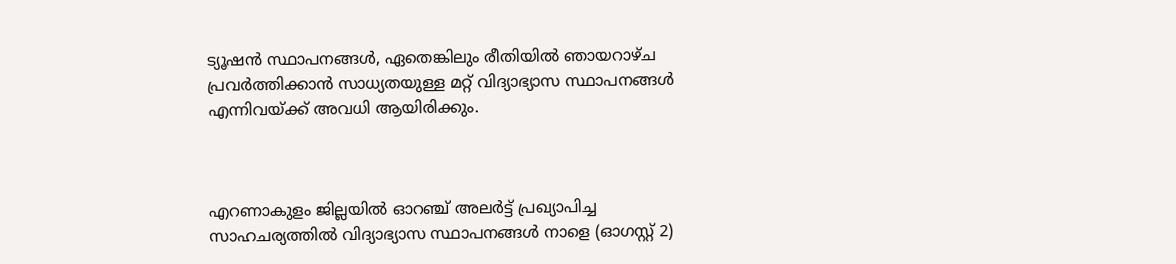ട്യൂഷൻ സ്ഥാപനങ്ങൾ, ഏതെങ്കിലും രീതിയിൽ ഞായറാഴ്ച പ്രവർത്തിക്കാൻ സാധ്യതയുള്ള മറ്റ് വിദ്യാഭ്യാസ സ്ഥാപനങ്ങൾ എന്നിവയ്ക്ക് അവധി ആയിരിക്കും.



എറണാകുളം ജില്ലയിൽ ഓറഞ്ച് അലര്‍ട്ട് പ്രഖ്യാപിച്ച സാഹചര്യത്തില്‍ വിദ്യാഭ്യാസ സ്ഥാപനങ്ങൾ നാളെ (ഓഗസ്റ്റ് 2)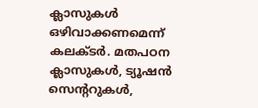ക്ലാസുകൾ ഒഴിവാക്കണമെന്ന് കലക്ടര്‍. മതപഠന ക്ലാസുകൾ, ട്യൂഷൻ സെന്ററുകൾ,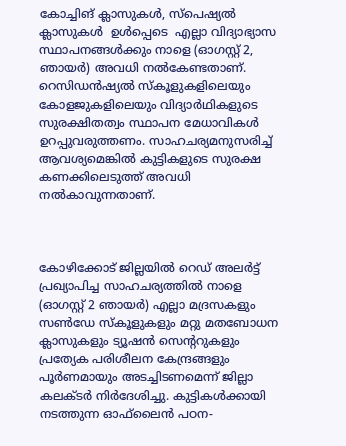കോച്ചിങ് ക്ലാസുകൾ, സ്പെഷ്യൽ ക്ലാസുകൾ  ഉൾപ്പെടെ  എല്ലാ വിദ്യാഭ്യാസ സ്ഥാപനങ്ങൾക്കും നാളെ (ഓഗസ്റ്റ് 2, ഞായർ) അവധി നൽകേണ്ടതാണ്. റെസിഡൻഷ്യൽ സ്കൂളുകളിലെയും കോളജുകളിലെയും വിദ്യാർഥികളുടെ സുരക്ഷിതത്വം സ്ഥാപന മേധാവികൾ ഉറപ്പുവരുത്തണം. സാഹചര്യമനുസരിച്ച് ആവശ്യമെങ്കിൽ കുട്ടികളുടെ സുരക്ഷ കണക്കിലെടുത്ത് അവധി നൽകാവുന്നതാണ്.



കോഴിക്കോട് ജില്ലയില്‍ റെഡ് അലര്‍ട്ട് പ്രഖ്യാപിച്ച സാഹചര്യത്തില്‍ നാളെ (ഓഗസ്റ്റ് 2 ഞായര്‍) എല്ലാ മദ്രസകളും സണ്‍ഡേ സ്‌കൂളുകളും മറ്റു മതബോധന ക്ലാസുകളും ട്യൂഷന്‍ സെന്ററുകളും പ്രത്യേക പരിശീലന കേന്ദ്രങ്ങളും പൂര്‍ണമായും അടച്ചിടണമെന്ന് ജില്ലാ കലക്ടര്‍ നിര്‍ദേശിച്ചു. കുട്ടികള്‍ക്കായി നടത്തുന്ന ഓഫ്‌ലൈൻ പഠന-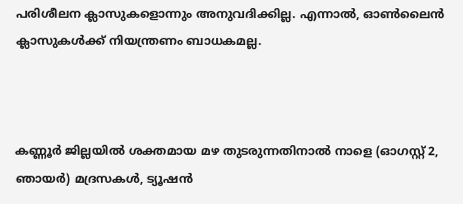പരിശീലന ക്ലാസുകളൊന്നും അനുവദിക്കില്ല. എന്നാല്‍, ഓണ്‍ലൈന്‍ ക്ലാസുകള്‍ക്ക് നിയന്ത്രണം ബാധകമല്ല.



കണ്ണൂർ ജില്ലയിൽ ശക്തമായ മഴ തുടരുന്നതിനാൽ നാളെ (ഓഗസ്റ്റ്‌ 2, ഞായർ) മദ്രസകൾ, ട്യൂഷൻ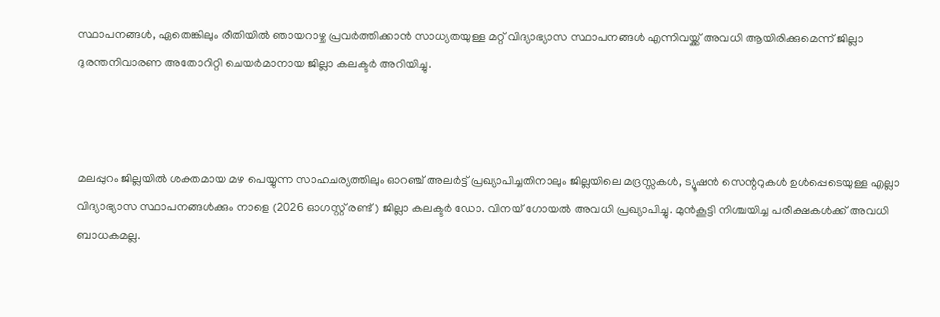സ്ഥാപനങ്ങൾ, ഏതെങ്കിലും രീതിയിൽ ഞായറാഴ്ച പ്രവർത്തിക്കാൻ സാധ്യതയുള്ള മറ്റ് വിദ്യാഭ്യാസ സ്ഥാപനങ്ങൾ എന്നിവയ്ക്ക് അവധി ആയിരിക്കുമെന്ന് ജില്ലാ ദുരന്തനിവാരണ അതോറിറ്റി ചെയർമാനായ ജില്ലാ കലക്ടർ അറിയിച്ചു.



മലപ്പുറം ജില്ലയിൽ ശക്തമായ മഴ പെയ്യുന്ന സാഹചര്യത്തിലും ഓറഞ്ച് അലർട്ട് പ്രഖ്യാപിച്ചതിനാലും ജില്ലയിലെ മദ്രസ്സകൾ, ട്യൂഷൻ സെന്ററുകൾ ഉൾപ്പെടെയുള്ള എല്ലാ വിദ്യാഭ്യാസ സ്ഥാപനങ്ങൾക്കും നാളെ (2026 ഓഗസ്റ്റ് രണ്ട്) ജില്ലാ കലക്ടർ ഡോ. വിനയ് ഗോയൽ അവധി പ്രഖ്യാപിച്ചു. മുൻകൂട്ടി നിശ്ചയിച്ച പരീക്ഷകൾക്ക് അവധി ബാധകമല്ല.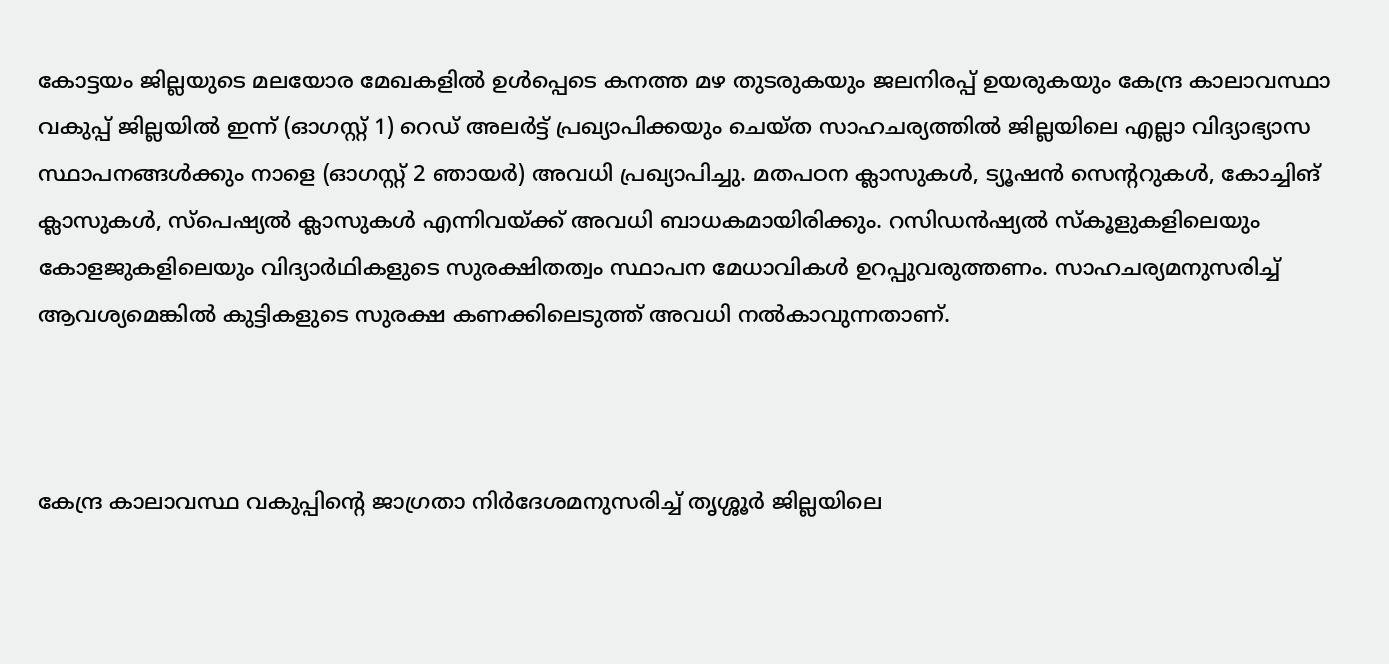കോട്ടയം ജില്ലയുടെ മലയോര മേഖകളില്‍ ഉള്‍പ്പെടെ കനത്ത മഴ തുടരുകയും ജലനിരപ്പ് ഉയരുകയും കേന്ദ്ര കാലാവസ്ഥാ വകുപ്പ് ജില്ലയില്‍ ഇന്ന് (ഓഗസ്റ്റ് 1) റെഡ് അലര്‍ട്ട് പ്രഖ്യാപിക്കയും ചെയ്ത സാഹചര്യത്തില്‍ ജില്ലയിലെ എല്ലാ വിദ്യാഭ്യാസ സ്ഥാപനങ്ങള്‍ക്കും നാളെ (ഓഗസ്റ്റ് 2 ഞായര്‍) അവധി പ്രഖ്യാപിച്ചു. മതപഠന ക്ലാസുകള്‍, ട്യൂഷന്‍ സെന്‍ററുകള്‍, കോച്ചിങ് ക്ലാസുകള്‍, സ്‌പെഷ്യല്‍ ക്ലാസുകള്‍ എന്നിവയ്ക്ക് അവധി ബാധകമായിരിക്കും. റസിഡന്‍ഷ്യല്‍ സ്‌കൂളുകളിലെയും കോളജുകളിലെയും വിദ്യാര്‍ഥികളുടെ സുരക്ഷിതത്വം സ്ഥാപന മേധാവികള്‍ ഉറപ്പുവരുത്തണം. സാഹചര്യമനുസരിച്ച് ആവശ്യമെങ്കില്‍ കുട്ടികളുടെ സുരക്ഷ കണക്കിലെടുത്ത് അവധി നല്‍കാവുന്നതാണ്.



കേന്ദ്ര കാലാവസ്ഥ വകുപ്പിന്റെ ജാഗ്രതാ നിർദേശമനുസരിച്ച് തൃശ്ശൂർ ജില്ലയിലെ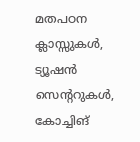മതപഠന ക്ലാസ്സുകൾ, ട്യൂഷൻ സെന്ററുകൾ, കോച്ചിങ്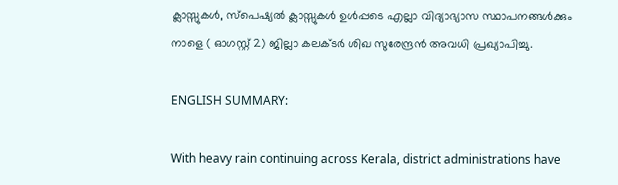ക്ലാസ്സുകൾ, സ്പെഷ്യൽ ക്ലാസ്സുകൾ ഉൾപ്പടെ എല്ലാ വിദ്യാഭ്യാസ സ്ഥാപനങ്ങൾക്കും നാളെ ( ഓഗസ്റ്റ് 2) ജില്ലാ കലക്ടർ ശിഖ സുരേന്ദ്രൻ അവധി പ്രഖ്യാപിച്ചു.

ENGLISH SUMMARY:

With heavy rain continuing across Kerala, district administrations have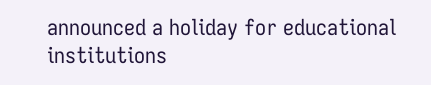announced a holiday for educational institutions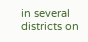in several districts on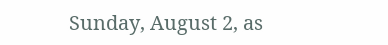Sunday, August 2, as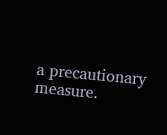a precautionary measure.